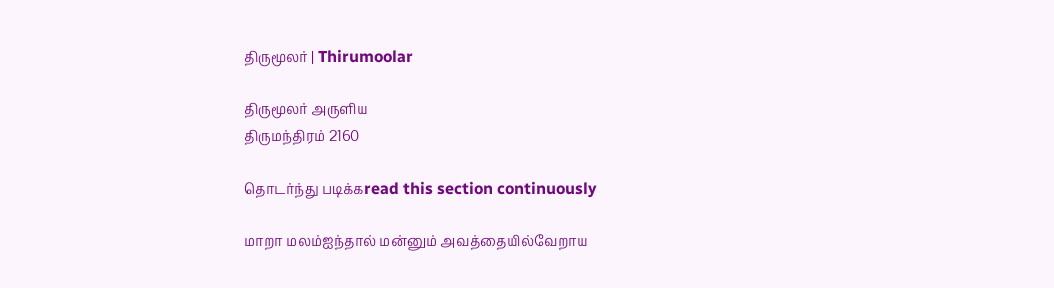திருமூலர் | Thirumoolar

திருமூலர் அருளிய
திருமந்திரம் 2160

தொடர்ந்து படிக்கread this section continuously

மாறா மலம்ஐந்தால் மன்னும் அவத்தையில்வேறாய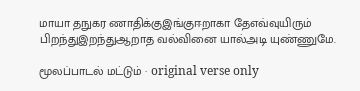மாயா தநுகர ணாதிக்குஇங்குஈறாகா தேஎவ்வுயிரும் பிறந்துஇறந்துஆறாத வல்வினை யால்அடி யுண்ணுமே.

மூலப்பாடல் மட்டும் · original verse only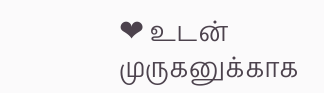❤ உடன் முருகனுக்காக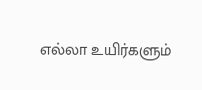எல்லா உயிர்களும்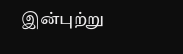இன்புற்று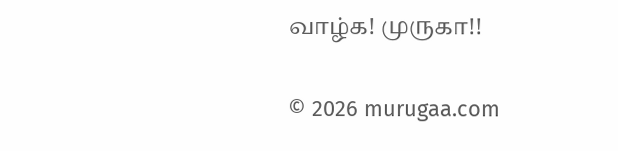வாழ்க! முருகா!!

© 2026 murugaa.com